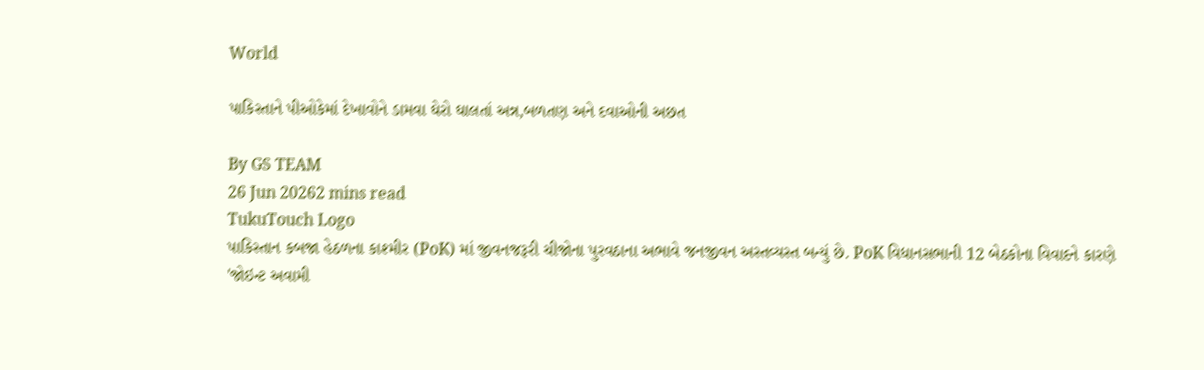World

પાકિસ્તાને પીઓકેમાં દેખાવોને ડામવા ઘેરો ઘાલતાં અન્ન,બળતણ અને દવાઓની અછત

By GS TEAM
26 Jun 20262 mins read
TukuTouch Logo
પાકિસ્તાન કબજા હેઠળના કાશ્મીર (PoK) માં જીવનજરૂરી ચીજોના પુરવઠાના અભાવે જનજીવન અસ્તવ્યસ્ત બન્યું છે. PoK વિધાનસભાની 12 બેઠકોના વિવાદને કારણે 'જોઇન્ટ અવામી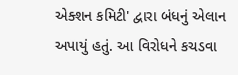એક્શન કમિટી' દ્વારા બંધનું એલાન અપાયું હતું. આ વિરોધને કચડવા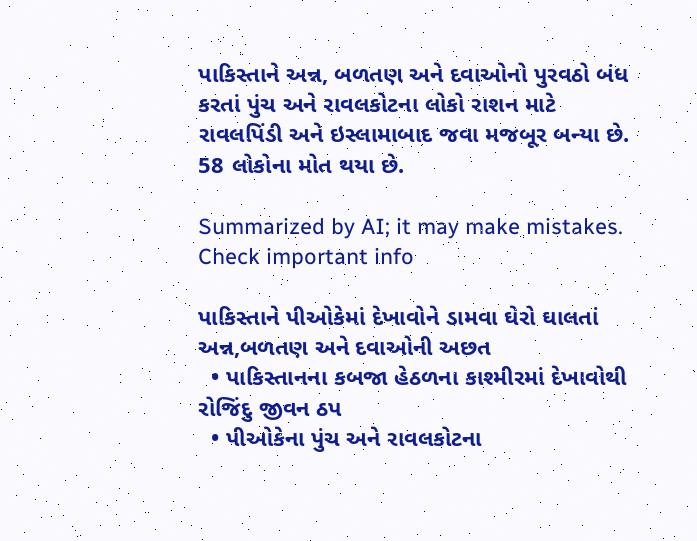પાકિસ્તાને અન્ન, બળતણ અને દવાઓનો પુરવઠો બંધ કરતાં પુંચ અને રાવલકોટના લોકો રાશન માટે રાવલપિંડી અને ઇસ્લામાબાદ જવા મજબૂર બન્યા છે. 58 લોકોના મોત થયા છે.

Summarized by AI; it may make mistakes. Check important info

પાકિસ્તાને પીઓકેમાં દેખાવોને ડામવા ઘેરો ઘાલતાં અન્ન,બળતણ અને દવાઓની અછત
  • પાકિસ્તાનના કબજા હેઠળના કાશ્મીરમાં દેખાવોથી રોજિંદુ જીવન ઠપ
  • પીઓકેના પુંચ અને રાવલકોટના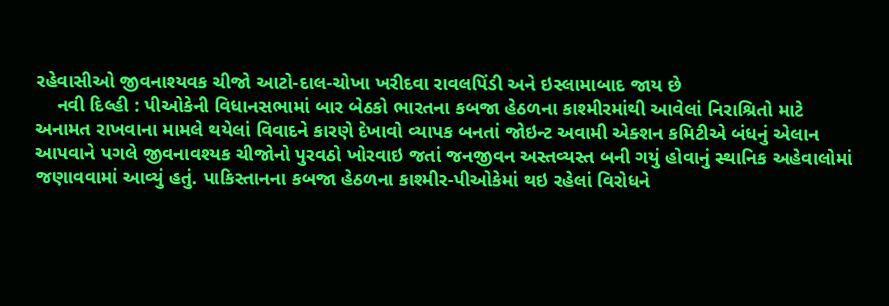રહેવાસીઓ જીવનાશ્યવક ચીજો આટો-દાલ-ચોખા ખરીદવા રાવલપિંડી અને ઇસ્લામાબાદ જાય છે
    નવી દિલ્હી : પીઓકેની વિધાનસભામાં બાર બેઠકો ભારતના કબજા હેઠળના કાશ્મીરમાંથી આવેલાં નિરાશ્રિતો માટે અનામત રાખવાના મામલે થયેલાં વિવાદને કારણે દેખાવો વ્યાપક બનતાં જોઇન્ટ અવામી એક્શન કમિટીએ બંધનું એલાન આપવાને પગલે જીવનાવશ્યક ચીજોનો પુરવઠો ખોરવાઇ જતાં જનજીવન અસ્તવ્યસ્ત બની ગયું હોવાનું સ્થાનિક અહેવાલોમાં જણાવવામાં આવ્યું હતું. પાકિસ્તાનના કબજા હેઠળના કાશ્મીર-પીઓકેમાં થઇ રહેલાં વિરોધને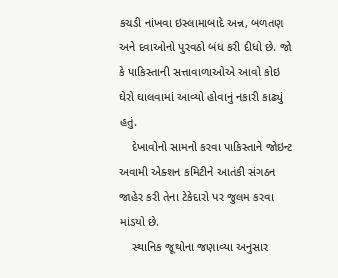કચડી નાંખવા ઇસ્લામાબાદે અન્ન, બળતણ અને દવાઓનો પુરવઠો બંધ કરી દીધો છે. જો કે પાકિસ્તાની સત્તાવાળાઓએ આવો કોઇ ઘેરો ઘાલવામાં આવ્યો હોવાનું નકારી કાઢ્યું હતું.
    દેખાવોનો સામનો કરવા પાકિસ્તાને જોઇન્ટ અવામી એક્શન કમિટીને આતંકી સંગઠન જાહેર કરી તેના ટેકેદારો પર જુલમ કરવા માંડયો છે.
    સ્થાનિક જૂથોના જણાવ્યા અનુસાર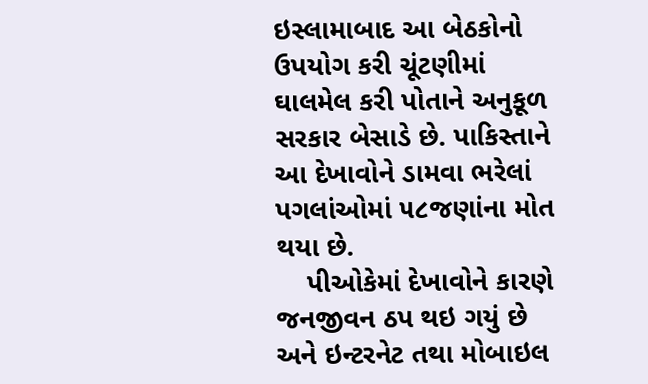ઇસ્લામાબાદ આ બેઠકોનો ઉપયોગ કરી ચૂંટણીમાં ઘાલમેલ કરી પોતાને અનુકૂળ સરકાર બેસાડે છે. પાકિસ્તાને આ દેખાવોને ડામવા ભરેલાં પગલાંઓમાં ૫૮જણાંના મોત થયા છે.
    પીઓકેમાં દેખાવોને કારણે જનજીવન ઠપ થઇ ગયું છે અને ઇન્ટરનેટ તથા મોબાઇલ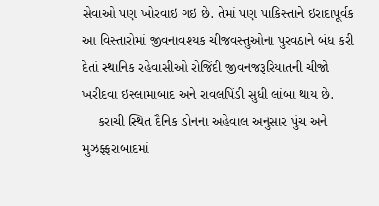સેવાઓ પણ ખોરવાઇ ગઇ છે. તેમાં પણ પાકિસ્તાને ઇરાદાપૂર્વક આ વિસ્તારોમાં જીવનાવશ્યક ચીજવસ્તુઓના પુરવઠાને બંધ કરી દેતાં સ્થાનિક રહેવાસીઓ રોજિંદી જીવનજરૂરિયાતની ચીજો ખરીદવા ઇસ્લામાબાદ અને રાવલપિંડી સુધી લાંબા થાય છે.
    કરાચી સ્થિત દૈનિક ડોનના અહેવાલ અનુસાર પુંચ અને મુઝફ્ફરાબાદમાં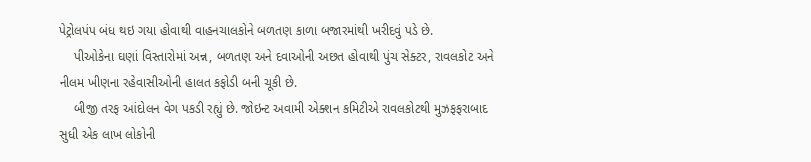પેટ્રોલપંપ બંધ થઇ ગયા હોવાથી વાહનચાલકોને બળતણ કાળા બજારમાંથી ખરીદવું પડે છે.
    પીઓકેના ઘણાં વિસ્તારોમાં અન્ન, બળતણ અને દવાઓની અછત હોવાથી પુંચ સેક્ટર, રાવલકોટ અને નીલમ ખીણના રહેવાસીઓની હાલત કફોડી બની ચૂકી છે.
    બીજી તરફ આંદોલન વેગ પકડી રહ્યું છે. જોઇન્ટ અવામી એક્શન કમિટીએ રાવલકોટથી મુઝફફરાબાદ સુધી એક લાખ લોકોની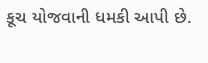કૂચ યોજવાની ધમકી આપી છે.